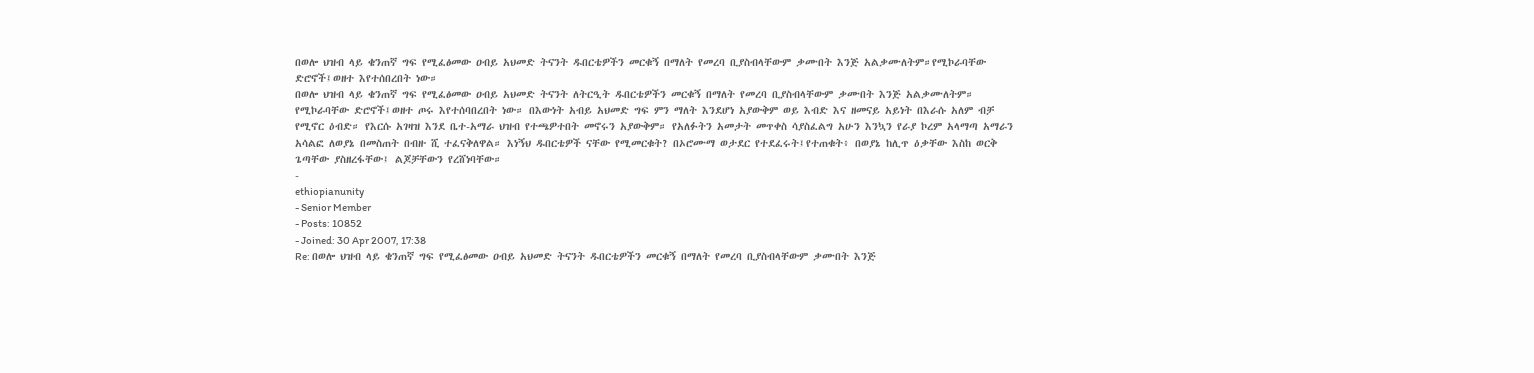በወሎ ህዝብ ላይ ቄንጠኛ ግፍ የሚፈፅመው ዐብይ አህመድ ትናንት ዱበርቴዎችን መርቁኝ በማለት የመረባ ቢያስብላቸውም ቃሙበት እንጅ አልቃሙለትም።የሚኮራባቸው ድሮኖች፤ወዘተ እየተሰበረበት ነው።
በወሎ ህዝብ ላይ ቄንጠኛ ግፍ የሚፈፅመው ዐብይ አህመድ ትናንት ለትርዒት ዱበርቴዎችን መርቁኝ በማለት የመረባ ቢያስብላቸውም ቃሙበት እንጅ አልቃሙለትም። የሚኮራባቸው ድሮኖች፤ወዘተ ጦሩ እየተሰባበረበት ነው። በእውነት አብይ አህመድ ግፍ ምን ማለት እንደሆነ አያውቅም ወይ እብድ እና ዘመናይ አይነት በእራሱ አለም ብቻ የሚኖር ዕብድ። የእርሱ አገዛዝ እንደ ቤተ-አማራ ህዝብ የተጫዎተበት መኖሩን አያውቅም። የአለፉትን አመታት መጥቀስ ሳያስፈልግ አሁን እንኳን የራያ ኮረም አላማጣ አማራን አሳልፎ ለወያኔ በመስጠት በብዙ ሺ ተፈናቅለዋል። እነኝህ ዱበርቴዎች ናቸው የሚመርቁት? በኦሮሙማ ወታደር የተደፈሩት፤የተጠቁት፥ በወያኔ ከሊጥ ዕቃቸው እስከ ወርቅ ጌጣቸው ያስዘረፋቸው፤ ልጆቻቸውን የረሸነባቸው።
-
ethiopianunity
- Senior Member
- Posts: 10852
- Joined: 30 Apr 2007, 17:38
Re: በወሎ ህዝብ ላይ ቄንጠኛ ግፍ የሚፈፅመው ዐብይ አህመድ ትናንት ዱበርቴዎችን መርቁኝ በማለት የመረባ ቢያስብላቸውም ቃሙበት እንጅ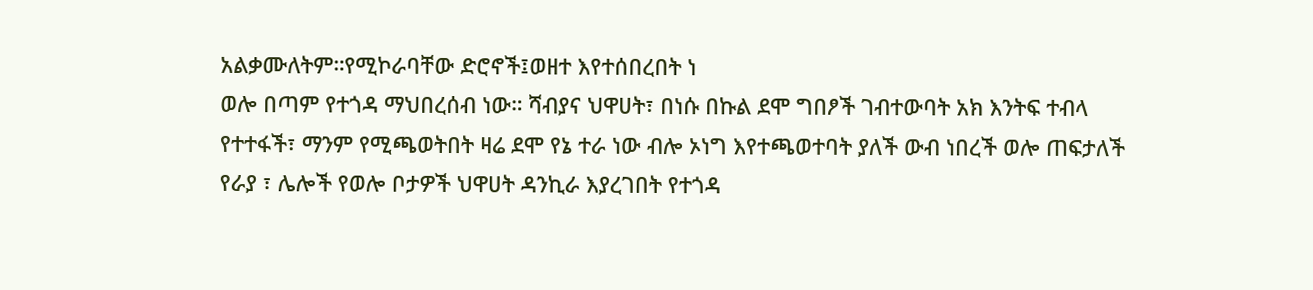አልቃሙለትም።የሚኮራባቸው ድሮኖች፤ወዘተ እየተሰበረበት ነ
ወሎ በጣም የተጎዳ ማህበረሰብ ነው። ሻብያና ህዋሀት፣ በነሱ በኩል ደሞ ግበፆች ገብተውባት አክ እንትፍ ተብላ የተተፋች፣ ማንም የሚጫወትበት ዛሬ ደሞ የኔ ተራ ነው ብሎ ኦነግ እየተጫወተባት ያለች ውብ ነበረች ወሎ ጠፍታለች የራያ ፣ ሌሎች የወሎ ቦታዎች ህዋሀት ዳንኪራ እያረገበት የተጎዳ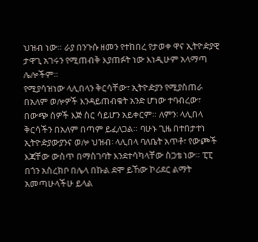ህዝብ ነው። ራያ በንጉሱ ዘመን የተከበረ የታወቀ ዋና ኢትዮዽያዊ ታዋጊ አገሩን የሚጠብቅ እያጠፉት ነው እነዲሁም አላማጣ ሌሎችም።
የሚያሳዝነው ላሊበላን ቅርሳቸው፣ ኢትዮዽያን የሚያስጠራ በአለም ወሎዎች እንዳይጠብቁት አንድ ሆነው ተባብረው፣ በውጭ ሰዎች እጅ ስር ሳይሆን አይቀርም። ለምን፡ ላሊበላ ቅርሳችን በአለም በጣም ይፈለጋል። ባሁኑ ጊዜ በተበታተነ ኢትዮዽያውያንና ወሎ ህዝብ፡ ላሊበላ ባለቤት አጥቶ፣ የውጮች እጃቸው ውስጥ በማስገባት እንደተሳካላቸው ስጋቴ ነው። ፒፒ በጎን አስረክቦ በሌላ በኩል ደሞ ይኸው ኮሪደር ልማት አመጣሁላችሁ ይላል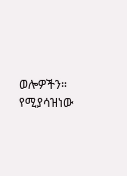ወሎዎችን።
የሚያሳዝነው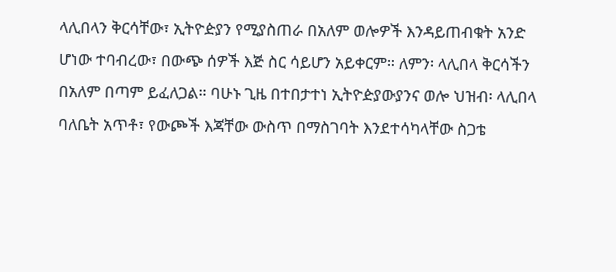ላሊበላን ቅርሳቸው፣ ኢትዮዽያን የሚያስጠራ በአለም ወሎዎች እንዳይጠብቁት አንድ ሆነው ተባብረው፣ በውጭ ሰዎች እጅ ስር ሳይሆን አይቀርም። ለምን፡ ላሊበላ ቅርሳችን በአለም በጣም ይፈለጋል። ባሁኑ ጊዜ በተበታተነ ኢትዮዽያውያንና ወሎ ህዝብ፡ ላሊበላ ባለቤት አጥቶ፣ የውጮች እጃቸው ውስጥ በማስገባት እንደተሳካላቸው ስጋቴ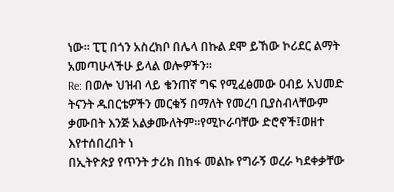ነው። ፒፒ በጎን አስረክቦ በሌላ በኩል ደሞ ይኸው ኮሪደር ልማት አመጣሁላችሁ ይላል ወሎዎችን።
Re: በወሎ ህዝብ ላይ ቄንጠኛ ግፍ የሚፈፅመው ዐብይ አህመድ ትናንት ዱበርቴዎችን መርቁኝ በማለት የመረባ ቢያስብላቸውም ቃሙበት እንጅ አልቃሙለትም።የሚኮራባቸው ድሮኖች፤ወዘተ እየተሰበረበት ነ
በኢትዮጵያ የጥንት ታሪክ በከፋ መልኩ የግራኝ ወረራ ካደቀቃቸው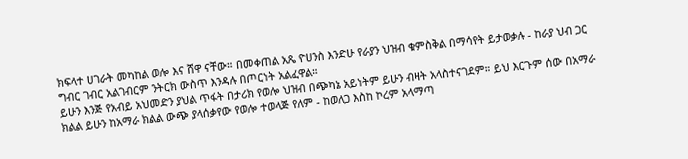ክፍላተ ሀገራት መካከል ወሎ እና ሸዋ ናቸው። በመቀጠል አጼ ዮሀንስ እንድሁ የራያን ህዝብ ቁምስቅል በማሳየት ይታወቃሉ - ከራያ ህብ ጋር ግብር ገብር አልገብርም ንትርክ ውስጥ እንዳሉ በጦርነት አልፈዋል።
ይሁን እንጅ የአብይ አህመድን ያህል ጥፋት በታሪክ የወሎ ህዝብ በጭካኔ አይነትም ይሁን ብዛት አላስተናገደም። ይህ እርጉም ሰው በአማራ ክልል ይሁን ከአማራ ክልል ውጭ ያላሰቃየው የወሎ ተወላጅ የለም - ከወለጋ እስከ ኮረም አላማጣ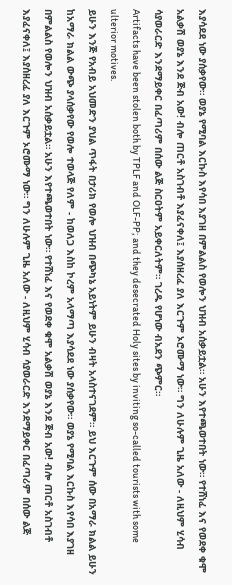እያሳደደ ነው ያሰቃየው። ወያኔ የሚባል እርኩስ እየሳበ እያገዘ በምልልስ የወሎን ህዝብ አሰቃይቷል። አሁን እየተጫወተበት ነው። የተሸነፈ እና የወደቀ ቁሞ አልቃሽ ወያኔ እንደ ጅብ አው! ብሎ ጠርቶ አስገብቶ እያፈናቀለ፤ እያሰዘረፈ ያለ እርጉም ኦሮሙማ ነው። ግን ለሁሉም ጊዜ አለው - ለዚህም ሂሳብ ሳያወራርድ እንደማይቀር በፈጣሪም በሰው ልጅ ስርዐትም አይቀርለትም። ገረዱ የሆነው ብአደን ጭምር።
Artifacts have been stolen both by TPLF and OLF-PP; and they desecrated Holy sites by inviting so-called tourists with some ulterior motives.
ይሁን እንጅ የአብይ አህመድን ያህል ጥፋት በታሪክ የወሎ ህዝብ በጭካኔ አይነትም ይሁን ብዛት አላስተናገደም። ይህ እርጉም ሰው በአማራ ክልል ይሁን ከአማራ ክልል ውጭ ያላሰቃየው የወሎ ተወላጅ የለም - ከወለጋ እስከ ኮረም አላማጣ እያሳደደ ነው ያሰቃየው። ወያኔ የሚባል እርኩስ እየሳበ እያገዘ በምልልስ የወሎን ህዝብ አሰቃይቷል። አሁን እየተጫወተበት ነው። የተሸነፈ እና የወደቀ ቁሞ አልቃሽ ወያኔ እንደ ጅብ አው! ብሎ ጠርቶ አስገብቶ እያፈናቀለ፤ እያሰዘረፈ ያለ እርጉም ኦሮሙማ ነው። ግን ለሁሉም ጊዜ አለው - ለዚህም ሂሳብ ሳያወራርድ እንደማይቀር በፈጣሪም በሰው ልጅ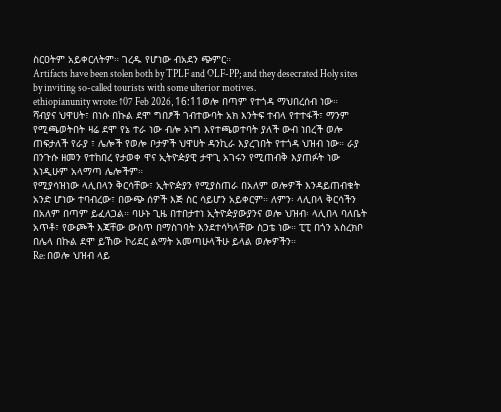ስርዐትም አይቀርለትም። ገረዱ የሆነው ብአደን ጭምር።
Artifacts have been stolen both by TPLF and OLF-PP; and they desecrated Holy sites by inviting so-called tourists with some ulterior motives.
ethiopianunity wrote: ↑07 Feb 2026, 16:11ወሎ በጣም የተጎዳ ማህበረሰብ ነው። ሻብያና ህዋሀት፣ በነሱ በኩል ደሞ ግበፆች ገብተውባት አክ እንትፍ ተብላ የተተፋች፣ ማንም የሚጫወትበት ዛሬ ደሞ የኔ ተራ ነው ብሎ ኦነግ እየተጫወተባት ያለች ውብ ነበረች ወሎ ጠፍታለች የራያ ፣ ሌሎች የወሎ ቦታዎች ህዋሀት ዳንኪራ እያረገበት የተጎዳ ህዝብ ነው። ራያ በንጉሱ ዘመን የተከበረ የታወቀ ዋና ኢትዮዽያዊ ታዋጊ አገሩን የሚጠብቅ እያጠፉት ነው እነዲሁም አላማጣ ሌሎችም።
የሚያሳዝነው ላሊበላን ቅርሳቸው፣ ኢትዮዽያን የሚያስጠራ በአለም ወሎዎች እንዳይጠብቁት አንድ ሆነው ተባብረው፣ በውጭ ሰዎች እጅ ስር ሳይሆን አይቀርም። ለምን፡ ላሊበላ ቅርሳችን በአለም በጣም ይፈለጋል። ባሁኑ ጊዜ በተበታተነ ኢትዮዽያውያንና ወሎ ህዝብ፡ ላሊበላ ባለቤት አጥቶ፣ የውጮች እጃቸው ውስጥ በማስገባት እንደተሳካላቸው ስጋቴ ነው። ፒፒ በጎን አስረክቦ በሌላ በኩል ደሞ ይኸው ኮሪደር ልማት አመጣሁላችሁ ይላል ወሎዎችን።
Re: በወሎ ህዝብ ላይ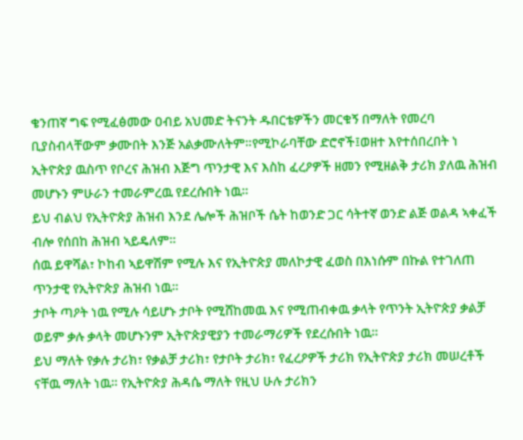ቄንጠኛ ግፍ የሚፈፅመው ዐብይ አህመድ ትናንት ዱበርቴዎችን መርቁኝ በማለት የመረባ ቢያስብላቸውም ቃሙበት እንጅ አልቃሙለትም።የሚኮራባቸው ድሮኖች፤ወዘተ እየተሰበረበት ነ
ኢትዮጵያ ዉስጥ የቦረና ሕዝብ እጅግ ጥንታዊ እና እስከ ፈረዖዎች ዘመን የሚዘልቅ ታሪክ ያለዉ ሕዝብ መሆኑን ምሁራን ተመራምረዉ የደረሱበት ነዉ።
ይህ ብልህ የኢትዮጵያ ሕዝብ እንደ ሌሎች ሕዝቦች ሴት ከወንድ ጋር ሳትተኛ ወንድ ልጅ ወልዳ ኣቀፈች ብሎ የሰበከ ሕዝብ ኣይዴለም።
ሰዉ ይዋሻል፣ ኮከብ ኣይዋሽም የሚሉ እና የኢትዮጵያ መለኮታዊ ፈወስ በእነሱም በኩል የተገለጠ ጥንታዊ የኢትዮጵያ ሕዝብ ነዉ።
ታቦት ጣዖት ነዉ የሚሉ ሳይሆኑ ታቦት የሚሸከመዉ እና የሚጠብቀዉ ቃላት የጥንት ኢትዮጵያ ቃልቻ ወይም ቃሉ ቃላት መሆኑንም ኢትዮጵያዊያን ተመራማሪዎች የደረሱበት ነዉ።
ይህ ማለት የቃሉ ታሪክ፣ የቃልቻ ታሪክ፣ የታቦት ታሪክ፣ የፈረዖዎች ታሪክ የኢትዮጵያ ታሪክ መሠረቶች ናቸዉ ማለት ነዉ። የኢትዮጵያ ሕዳሴ ማለት የዚህ ሁሉ ታሪክን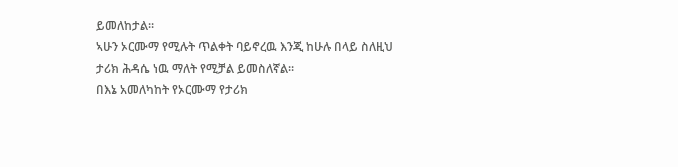ይመለከታል።
ኣሁን ኦርሙማ የሚሉት ጥልቀት ባይኖረዉ እንጂ ከሁሉ በላይ ስለዚህ ታሪክ ሕዳሴ ነዉ ማለት የሚቻል ይመስለኛል።
በእኔ አመለካከት የኦርሙማ የታሪክ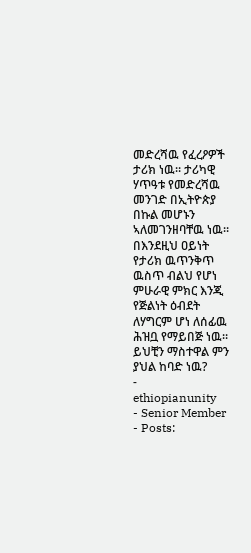መድረሻዉ የፈረዖዎች ታሪክ ነዉ። ታሪካዊ ሃጥዓቱ የመድረሻዉ መንገድ በኢትዮጵያ በኩል መሆኑን ኣለመገንዘባቸዉ ነዉ።
በእንደዚህ ዐይነት የታሪክ ዉጥንቅጥ ዉስጥ ብልህ የሆነ ምሁራዊ ምክር እንጂ የጅልነት ዕብደት ለሃግርም ሆነ ለሰፊዉ ሕዝቧ የማይበጅ ነዉ።
ይህቺን ማስተዋል ምን ያህል ከባድ ነዉ?
-
ethiopianunity
- Senior Member
- Posts: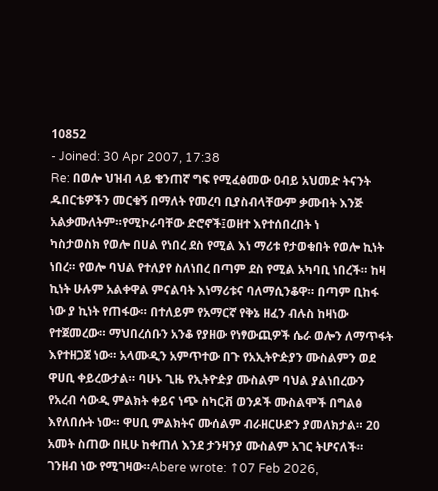10852
- Joined: 30 Apr 2007, 17:38
Re: በወሎ ህዝብ ላይ ቄንጠኛ ግፍ የሚፈፅመው ዐብይ አህመድ ትናንት ዱበርቴዎችን መርቁኝ በማለት የመረባ ቢያስብላቸውም ቃሙበት እንጅ አልቃሙለትም።የሚኮራባቸው ድሮኖች፤ወዘተ እየተሰበረበት ነ
ካስታወስክ የወሎ በሀል የነበረ ደስ የሚል እነ ማሪቱ የታወቁበት የወሎ ኪነት ነበረ። የወሎ ባህል የተለያየ ስለነበረ በጣም ደስ የሚል አካባቢ ነበረች። ከዛ ኪነት ሁሉም አልቀዋል ምናልባት እነማሪቱና ባለማሲንቆዋ። በጣም ቢከፋ ነው ያ ኪነት የጠፋው። በተለይም የአማርኛ የቅኔ ዘፈን ብሉስ ከዛነው የተጀመረው። ማህበረሰቡን አንቆ የያዘው የነፃውጪዎች ሴራ ወሎን ለማጥፋት እየተዘጋጀ ነው። አላሙዲን አምጥተው በጉ የአኢትዮዽያን ሙስልምን ወደ ዋሀቢ ቀይረውታል። ባሁኑ ጊዜ የኢትዮዽያ ሙስልም ባህል ያልነበረውን የአረብ ሳውዲ ምልክት ቀይና ነጭ ስካርቭ ወንዶች ሙስልሞች በግልፅ እየለበሱት ነው። ዋሀቢ ምልክትና ሙሰልም ብራዘርሁድን ያመለክታል። 20 አመት ስጠው በዚሁ ከቀጠለ እንደ ታንዛንያ ሙስልም አገር ትሆናለች። ገንዘብ ነው የሚገዛው።Abere wrote: ↑07 Feb 2026,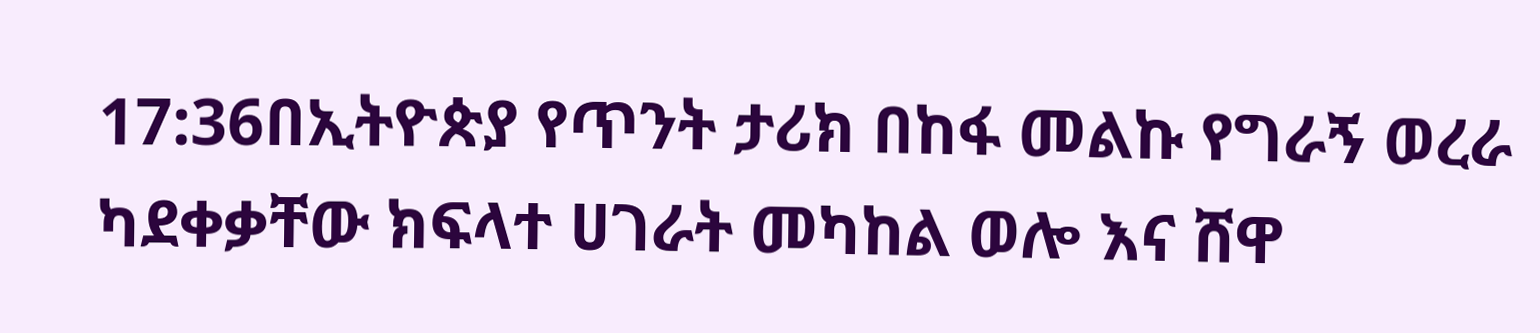17:36በኢትዮጵያ የጥንት ታሪክ በከፋ መልኩ የግራኝ ወረራ ካደቀቃቸው ክፍላተ ሀገራት መካከል ወሎ እና ሸዋ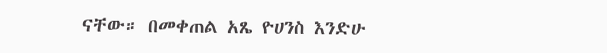ናቸው። በመቀጠል አጼ ዮሀንስ እንድሁ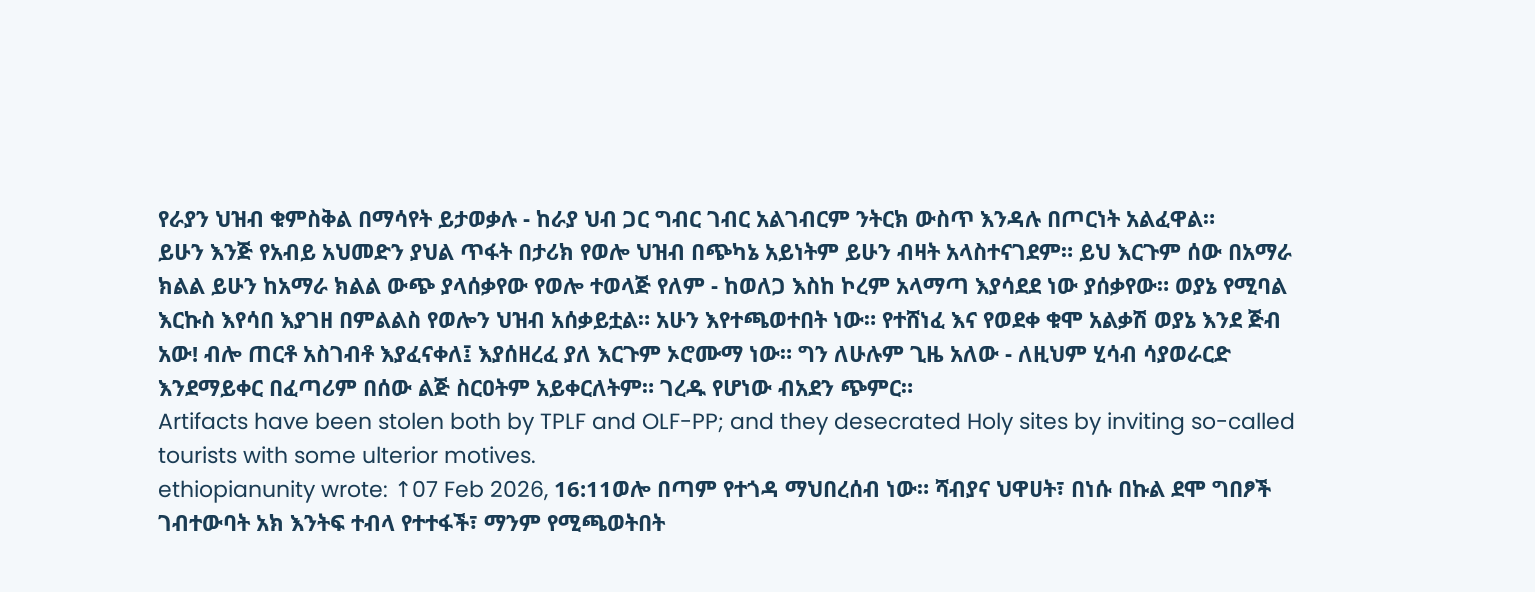የራያን ህዝብ ቁምስቅል በማሳየት ይታወቃሉ - ከራያ ህብ ጋር ግብር ገብር አልገብርም ንትርክ ውስጥ እንዳሉ በጦርነት አልፈዋል።
ይሁን እንጅ የአብይ አህመድን ያህል ጥፋት በታሪክ የወሎ ህዝብ በጭካኔ አይነትም ይሁን ብዛት አላስተናገደም። ይህ እርጉም ሰው በአማራ ክልል ይሁን ከአማራ ክልል ውጭ ያላሰቃየው የወሎ ተወላጅ የለም - ከወለጋ እስከ ኮረም አላማጣ እያሳደደ ነው ያሰቃየው። ወያኔ የሚባል እርኩስ እየሳበ እያገዘ በምልልስ የወሎን ህዝብ አሰቃይቷል። አሁን እየተጫወተበት ነው። የተሸነፈ እና የወደቀ ቁሞ አልቃሽ ወያኔ እንደ ጅብ አው! ብሎ ጠርቶ አስገብቶ እያፈናቀለ፤ እያሰዘረፈ ያለ እርጉም ኦሮሙማ ነው። ግን ለሁሉም ጊዜ አለው - ለዚህም ሂሳብ ሳያወራርድ እንደማይቀር በፈጣሪም በሰው ልጅ ስርዐትም አይቀርለትም። ገረዱ የሆነው ብአደን ጭምር።
Artifacts have been stolen both by TPLF and OLF-PP; and they desecrated Holy sites by inviting so-called tourists with some ulterior motives.
ethiopianunity wrote: ↑07 Feb 2026, 16:11ወሎ በጣም የተጎዳ ማህበረሰብ ነው። ሻብያና ህዋሀት፣ በነሱ በኩል ደሞ ግበፆች ገብተውባት አክ እንትፍ ተብላ የተተፋች፣ ማንም የሚጫወትበት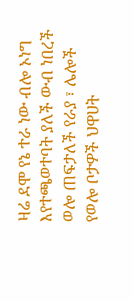ዛሬ ደሞ የኔ ተራ ነው ብሎ ኦነግ እየተጫወተባት ያለች ውብ ነበረች ወሎ ጠፍታለች የራያ ፣ ሌሎች የወሎ ቦታዎች ህዋሀት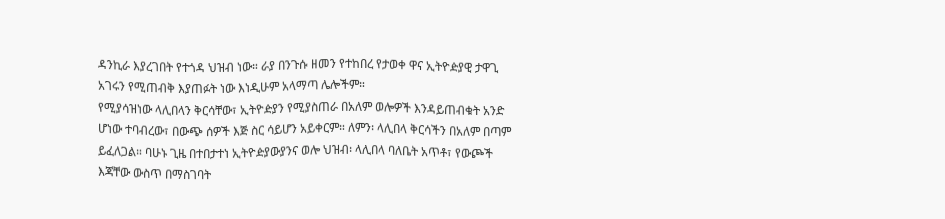ዳንኪራ እያረገበት የተጎዳ ህዝብ ነው። ራያ በንጉሱ ዘመን የተከበረ የታወቀ ዋና ኢትዮዽያዊ ታዋጊ አገሩን የሚጠብቅ እያጠፉት ነው እነዲሁም አላማጣ ሌሎችም።
የሚያሳዝነው ላሊበላን ቅርሳቸው፣ ኢትዮዽያን የሚያስጠራ በአለም ወሎዎች እንዳይጠብቁት አንድ ሆነው ተባብረው፣ በውጭ ሰዎች እጅ ስር ሳይሆን አይቀርም። ለምን፡ ላሊበላ ቅርሳችን በአለም በጣም ይፈለጋል። ባሁኑ ጊዜ በተበታተነ ኢትዮዽያውያንና ወሎ ህዝብ፡ ላሊበላ ባለቤት አጥቶ፣ የውጮች እጃቸው ውስጥ በማስገባት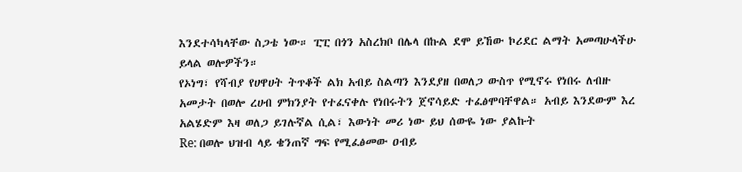እንደተሳካላቸው ስጋቴ ነው። ፒፒ በጎን አስረክቦ በሌላ በኩል ደሞ ይኸው ኮሪደር ልማት አመጣሁላችሁ ይላል ወሎዎችን።
የኦነግ፣ የሻብያ የሀዋሀት ትጥቆች ልክ አብይ ስልጣን እንደያዘ በወለጋ ውስጥ የሚኖሩ የነበሩ ለብዙ አመታት በወሎ ረሀብ ምክንያት የተፈናቀሉ የነበሩትን ጀኖሳይድ ተፈፅሞባቸዋል። አብይ እንደውም እረ አልሄድም እዛ ወለጋ ይገሉኛል ሲል፣ እውነት መሪ ነው ይህ ሰውዬ ነው ያልኩት
Re: በወሎ ህዝብ ላይ ቄንጠኛ ግፍ የሚፈፅመው ዐብይ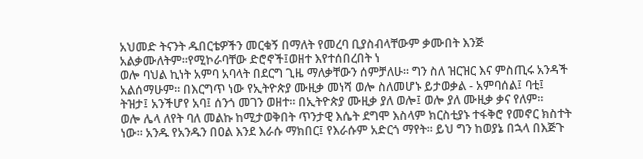አህመድ ትናንት ዱበርቴዎችን መርቁኝ በማለት የመረባ ቢያስብላቸውም ቃሙበት እንጅ አልቃሙለትም።የሚኮራባቸው ድሮኖች፤ወዘተ እየተሰበረበት ነ
ወሎ ባህል ኪነት አምባ አባላት በደርግ ጊዜ ማለቃቸውን ሰምቻለሁ። ግን ስለ ዝርዝር እና ምስጢሩ አንዳች አልሰማሁም። በእርግጥ ነው የኢትዮጵያ ሙዚቃ መነሻ ወሎ ስለመሆኑ ይታወቃል - አምባሰል፤ ባቲ፤ ትዝታ፤ አንችሆየ አባ፤ ሰንጎ መገን ወዘተ። በኢትዮጵያ ሙዚቃ ያለ ወሎ፤ ወሎ ያለ ሙዚቃ ቃና የለም።
ወሎ ሌላ ለየት ባለ መልኩ ከሚታወቅበት ጥንታዊ እሴት ደግሞ እስላም ክርስቲያኑ ተፋቅሮ የመኖር ክስተት ነው። አንዱ የአንዱን በዐል እንደ እራሱ ማክበር፤ የእራሱም አድርጎ ማየት። ይህ ግን ከወያኔ በኋላ በእጅጉ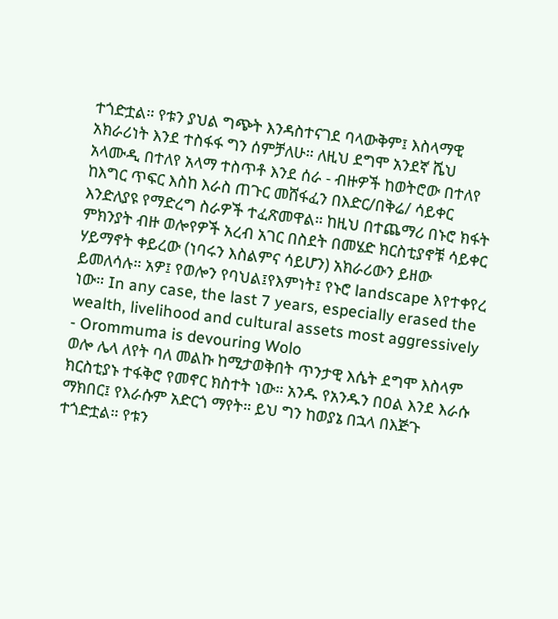ተጎድቷል። የቱን ያህል ግጭት እንዳስተናገደ ባላውቅም፤ እስላማዊ አክራሪነት እንደ ተስፋፋ ግን ሰምቻለሁ። ለዚህ ደግሞ አንደኛ ሼህ አላሙዲ በተለየ አላማ ተስጥቶ እንደ ሰራ - ብዙዎች ከወትሮው በተለየ ከእግር ጥፍር እስከ እራስ ጠጉር መሸፋፈን በእድር/በቅሬ/ ሳይቀር እንድለያዩ የማድረግ ስራዎች ተፈጽመዋል። ከዚህ በተጨማሪ በኑሮ ክፋት ምክንያት ብዙ ወሎየዎች አረብ አገር በስደት በመሄድ ክርስቲያኖቹ ሳይቀር ሃይማኖት ቀይረው (ነባሩን እስልምና ሳይሆን) አክራሪውን ይዘው ይመለሳሉ። አዎ፤ የወሎን የባህል፤የእምነት፤ የኑሮ landscape እየተቀየረ ነው። In any case, the last 7 years, especially erased the wealth, livelihood and cultural assets most aggressively - Orommuma is devouring Wolo
ወሎ ሌላ ለየት ባለ መልኩ ከሚታወቅበት ጥንታዊ እሴት ደግሞ እስላም ክርስቲያኑ ተፋቅሮ የመኖር ክስተት ነው። አንዱ የአንዱን በዐል እንደ እራሱ ማክበር፤ የእራሱም አድርጎ ማየት። ይህ ግን ከወያኔ በኋላ በእጅጉ ተጎድቷል። የቱን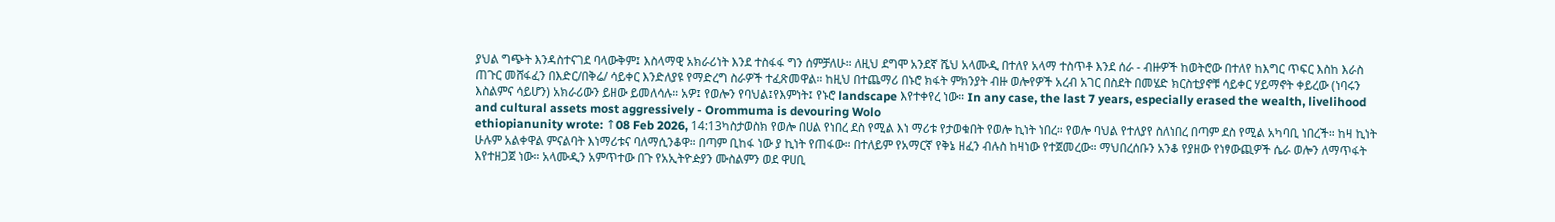ያህል ግጭት እንዳስተናገደ ባላውቅም፤ እስላማዊ አክራሪነት እንደ ተስፋፋ ግን ሰምቻለሁ። ለዚህ ደግሞ አንደኛ ሼህ አላሙዲ በተለየ አላማ ተስጥቶ እንደ ሰራ - ብዙዎች ከወትሮው በተለየ ከእግር ጥፍር እስከ እራስ ጠጉር መሸፋፈን በእድር/በቅሬ/ ሳይቀር እንድለያዩ የማድረግ ስራዎች ተፈጽመዋል። ከዚህ በተጨማሪ በኑሮ ክፋት ምክንያት ብዙ ወሎየዎች አረብ አገር በስደት በመሄድ ክርስቲያኖቹ ሳይቀር ሃይማኖት ቀይረው (ነባሩን እስልምና ሳይሆን) አክራሪውን ይዘው ይመለሳሉ። አዎ፤ የወሎን የባህል፤የእምነት፤ የኑሮ landscape እየተቀየረ ነው። In any case, the last 7 years, especially erased the wealth, livelihood and cultural assets most aggressively - Orommuma is devouring Wolo
ethiopianunity wrote: ↑08 Feb 2026, 14:13ካስታወስክ የወሎ በሀል የነበረ ደስ የሚል እነ ማሪቱ የታወቁበት የወሎ ኪነት ነበረ። የወሎ ባህል የተለያየ ስለነበረ በጣም ደስ የሚል አካባቢ ነበረች። ከዛ ኪነት ሁሉም አልቀዋል ምናልባት እነማሪቱና ባለማሲንቆዋ። በጣም ቢከፋ ነው ያ ኪነት የጠፋው። በተለይም የአማርኛ የቅኔ ዘፈን ብሉስ ከዛነው የተጀመረው። ማህበረሰቡን አንቆ የያዘው የነፃውጪዎች ሴራ ወሎን ለማጥፋት እየተዘጋጀ ነው። አላሙዲን አምጥተው በጉ የአኢትዮዽያን ሙስልምን ወደ ዋሀቢ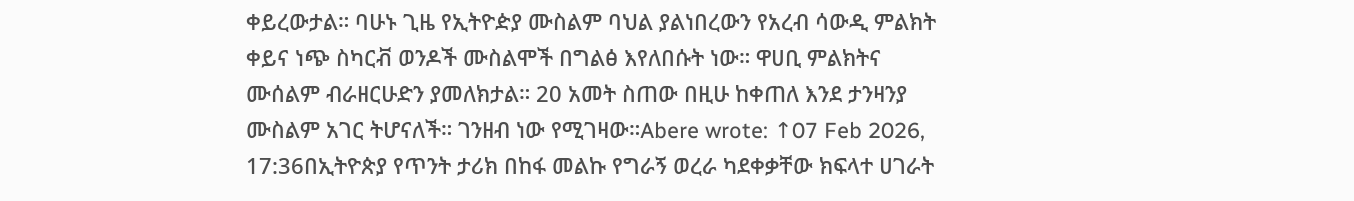ቀይረውታል። ባሁኑ ጊዜ የኢትዮዽያ ሙስልም ባህል ያልነበረውን የአረብ ሳውዲ ምልክት ቀይና ነጭ ስካርቭ ወንዶች ሙስልሞች በግልፅ እየለበሱት ነው። ዋሀቢ ምልክትና ሙሰልም ብራዘርሁድን ያመለክታል። 20 አመት ስጠው በዚሁ ከቀጠለ እንደ ታንዛንያ ሙስልም አገር ትሆናለች። ገንዘብ ነው የሚገዛው።Abere wrote: ↑07 Feb 2026, 17:36በኢትዮጵያ የጥንት ታሪክ በከፋ መልኩ የግራኝ ወረራ ካደቀቃቸው ክፍላተ ሀገራት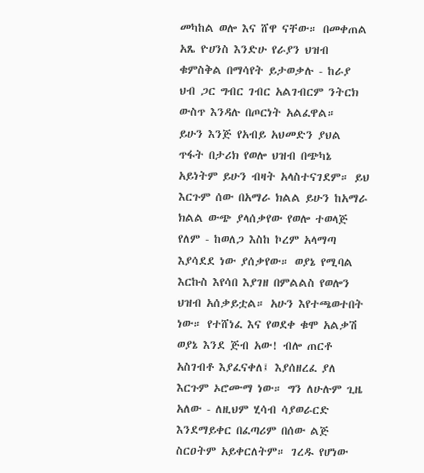መካከል ወሎ እና ሸዋ ናቸው። በመቀጠል አጼ ዮሀንስ እንድሁ የራያን ህዝብ ቁምስቅል በማሳየት ይታወቃሉ - ከራያ ህብ ጋር ግብር ገብር አልገብርም ንትርክ ውስጥ እንዳሉ በጦርነት አልፈዋል።
ይሁን እንጅ የአብይ አህመድን ያህል ጥፋት በታሪክ የወሎ ህዝብ በጭካኔ አይነትም ይሁን ብዛት አላስተናገደም። ይህ እርጉም ሰው በአማራ ክልል ይሁን ከአማራ ክልል ውጭ ያላሰቃየው የወሎ ተወላጅ የለም - ከወለጋ እስከ ኮረም አላማጣ እያሳደደ ነው ያሰቃየው። ወያኔ የሚባል እርኩስ እየሳበ እያገዘ በምልልስ የወሎን ህዝብ አሰቃይቷል። አሁን እየተጫወተበት ነው። የተሸነፈ እና የወደቀ ቁሞ አልቃሽ ወያኔ እንደ ጅብ አው! ብሎ ጠርቶ አስገብቶ እያፈናቀለ፤ እያሰዘረፈ ያለ እርጉም ኦሮሙማ ነው። ግን ለሁሉም ጊዜ አለው - ለዚህም ሂሳብ ሳያወራርድ እንደማይቀር በፈጣሪም በሰው ልጅ ስርዐትም አይቀርለትም። ገረዱ የሆነው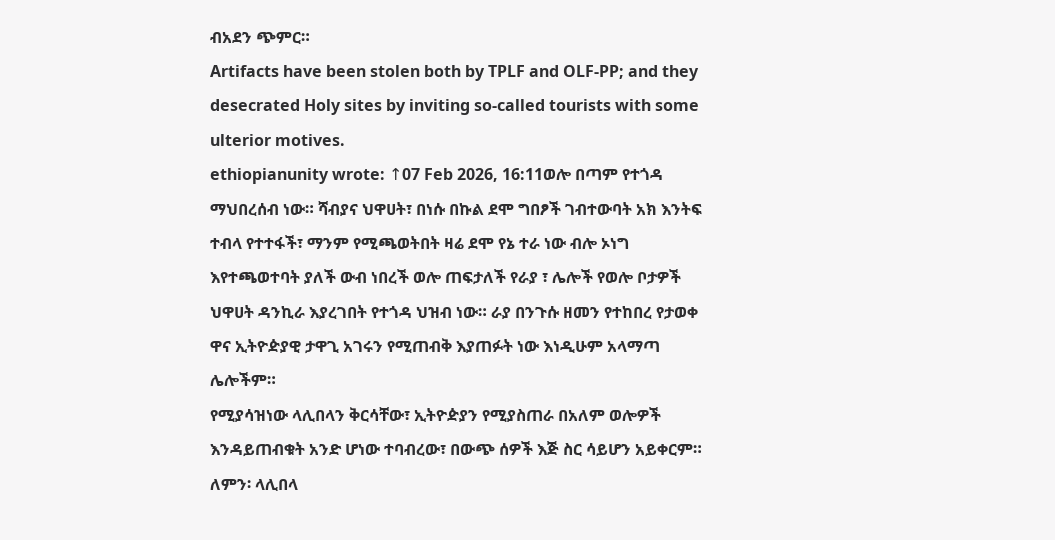ብአደን ጭምር።
Artifacts have been stolen both by TPLF and OLF-PP; and they desecrated Holy sites by inviting so-called tourists with some ulterior motives.
ethiopianunity wrote: ↑07 Feb 2026, 16:11ወሎ በጣም የተጎዳ ማህበረሰብ ነው። ሻብያና ህዋሀት፣ በነሱ በኩል ደሞ ግበፆች ገብተውባት አክ እንትፍ ተብላ የተተፋች፣ ማንም የሚጫወትበት ዛሬ ደሞ የኔ ተራ ነው ብሎ ኦነግ እየተጫወተባት ያለች ውብ ነበረች ወሎ ጠፍታለች የራያ ፣ ሌሎች የወሎ ቦታዎች ህዋሀት ዳንኪራ እያረገበት የተጎዳ ህዝብ ነው። ራያ በንጉሱ ዘመን የተከበረ የታወቀ ዋና ኢትዮዽያዊ ታዋጊ አገሩን የሚጠብቅ እያጠፉት ነው እነዲሁም አላማጣ ሌሎችም።
የሚያሳዝነው ላሊበላን ቅርሳቸው፣ ኢትዮዽያን የሚያስጠራ በአለም ወሎዎች እንዳይጠብቁት አንድ ሆነው ተባብረው፣ በውጭ ሰዎች እጅ ስር ሳይሆን አይቀርም። ለምን፡ ላሊበላ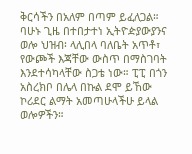ቅርሳችን በአለም በጣም ይፈለጋል። ባሁኑ ጊዜ በተበታተነ ኢትዮዽያውያንና ወሎ ህዝብ፡ ላሊበላ ባለቤት አጥቶ፣ የውጮች እጃቸው ውስጥ በማስገባት እንደተሳካላቸው ስጋቴ ነው። ፒፒ በጎን አስረክቦ በሌላ በኩል ደሞ ይኸው ኮሪደር ልማት አመጣሁላችሁ ይላል ወሎዎችን።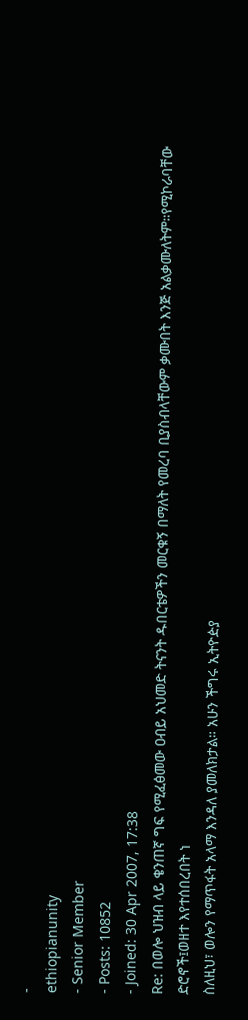-
ethiopianunity
- Senior Member
- Posts: 10852
- Joined: 30 Apr 2007, 17:38
Re: በወሎ ህዝብ ላይ ቄንጠኛ ግፍ የሚፈፅመው ዐብይ አህመድ ትናንት ዱበርቴዎችን መርቁኝ በማለት የመረባ ቢያስብላቸውም ቃሙበት እንጅ አልቃሙለትም።የሚኮራባቸው ድሮኖች፤ወዘተ እየተሰበረበት ነ
ስለዚህ፣ ወሎን የማጥፋት አላማ እንዳለ ያመለክታል። አሁን ችግሩ ኢትዮዽያ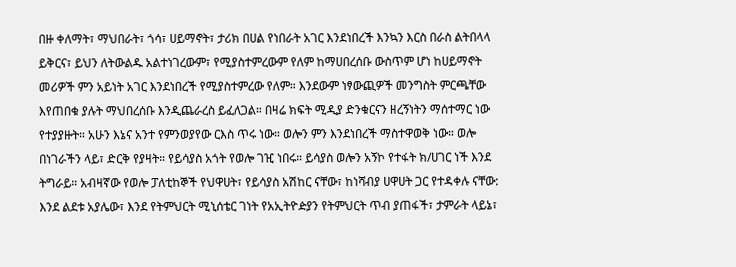በዙ ቀለማት፣ ማህበራት፣ ጎሳ፣ ሀይማኖት፣ ታሪክ በሀል የነበራት አገር እንደነበረች እንኳን እርስ በራስ ልትበላላ ይቅርና፣ ይህን ለትውልዱ አልተነገረውም፣ የሚያስተምረውም የለም ከማሀበረሰቡ ውስጥም ሆነ ከሀይማኖት መሪዎች ምን አይነት አገር እንደነበረች የሚያስተምረው የለም። እንደውም ነፃውጪዎች መንግስት ምርጫቸው እየጠበቁ ያሉት ማህበረሰቡ እንዲጨራረስ ይፈለጋል። በዛሬ ክፍት ሚዲያ ድንቁርናን ዘረኝነትን ማሰተማር ነው የተያያዙት። አሁን እኔና አንተ የምንወያየው ርእስ ጥሩ ነው። ወሎን ምን እንደነበረች ማስተዋወቅ ነው። ወሎ በነገራችን ላይ፣ ድርቅ የያዛት። የይሳያስ አጎት የወሎ ገዢ ነበሩ። ይሳያስ ወሎን አኝኮ የተፋት ክ/ሀገር ነች እንደ ትግራይ። አብዛኛው የወሎ ፓለቲከኞች የህዋሀት፣ የይሳያስ አሽከር ናቸው፣ ከነሻብያ ሀዋሀት ጋር የተዳቀሉ ናቸው: እንደ ልደቱ አያሌው፣ እንደ የትምህርት ሚኒሰቴር ገነት የአኢትዮዽያን የትምህርት ጥብ ያጠፋች፣ ታምራት ላይኔ፣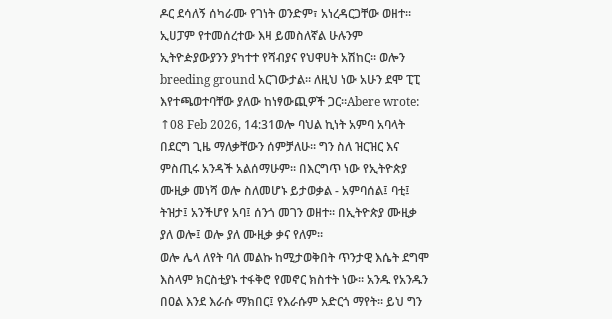ዶር ደሳለኝ ሰካራሙ የገነት ወንድም፣ አነረዳርጋቸው ወዘተ። ኢሀፓም የተመሰረተው እዛ ይመስለኛል ሁሉንም ኢትዮዽያውያንን ያካተተ የሻብያና የህዋሀት አሽከር። ወሎን breeding ground አርገውታል። ለዚህ ነው አሁን ደሞ ፒፒ እየተጫወተባቸው ያለው ከነፃውጪዎች ጋር።Abere wrote: ↑08 Feb 2026, 14:31ወሎ ባህል ኪነት አምባ አባላት በደርግ ጊዜ ማለቃቸውን ሰምቻለሁ። ግን ስለ ዝርዝር እና ምስጢሩ አንዳች አልሰማሁም። በእርግጥ ነው የኢትዮጵያ ሙዚቃ መነሻ ወሎ ስለመሆኑ ይታወቃል - አምባሰል፤ ባቲ፤ ትዝታ፤ አንችሆየ አባ፤ ሰንጎ መገን ወዘተ። በኢትዮጵያ ሙዚቃ ያለ ወሎ፤ ወሎ ያለ ሙዚቃ ቃና የለም።
ወሎ ሌላ ለየት ባለ መልኩ ከሚታወቅበት ጥንታዊ እሴት ደግሞ እስላም ክርስቲያኑ ተፋቅሮ የመኖር ክስተት ነው። አንዱ የአንዱን በዐል እንደ እራሱ ማክበር፤ የእራሱም አድርጎ ማየት። ይህ ግን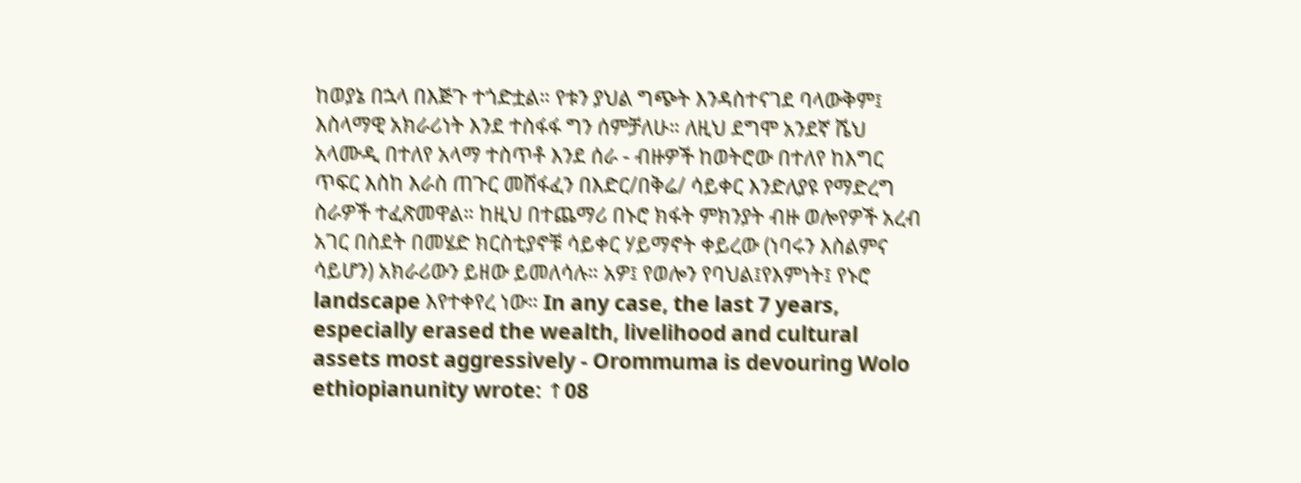ከወያኔ በኋላ በእጅጉ ተጎድቷል። የቱን ያህል ግጭት እንዳስተናገደ ባላውቅም፤ እስላማዊ አክራሪነት እንደ ተስፋፋ ግን ሰምቻለሁ። ለዚህ ደግሞ አንደኛ ሼህ አላሙዲ በተለየ አላማ ተስጥቶ እንደ ሰራ - ብዙዎች ከወትሮው በተለየ ከእግር ጥፍር እስከ እራስ ጠጉር መሸፋፈን በእድር/በቅሬ/ ሳይቀር እንድለያዩ የማድረግ ስራዎች ተፈጽመዋል። ከዚህ በተጨማሪ በኑሮ ክፋት ምክንያት ብዙ ወሎየዎች አረብ አገር በስደት በመሄድ ክርስቲያኖቹ ሳይቀር ሃይማኖት ቀይረው (ነባሩን እስልምና ሳይሆን) አክራሪውን ይዘው ይመለሳሉ። አዎ፤ የወሎን የባህል፤የእምነት፤ የኑሮ landscape እየተቀየረ ነው። In any case, the last 7 years, especially erased the wealth, livelihood and cultural assets most aggressively - Orommuma is devouring Wolo
ethiopianunity wrote: ↑08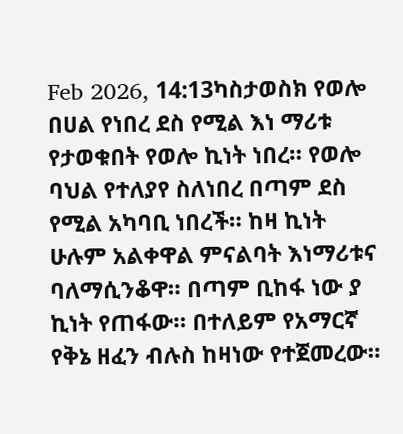Feb 2026, 14:13ካስታወስክ የወሎ በሀል የነበረ ደስ የሚል እነ ማሪቱ የታወቁበት የወሎ ኪነት ነበረ። የወሎ ባህል የተለያየ ስለነበረ በጣም ደስ የሚል አካባቢ ነበረች። ከዛ ኪነት ሁሉም አልቀዋል ምናልባት እነማሪቱና ባለማሲንቆዋ። በጣም ቢከፋ ነው ያ ኪነት የጠፋው። በተለይም የአማርኛ የቅኔ ዘፈን ብሉስ ከዛነው የተጀመረው።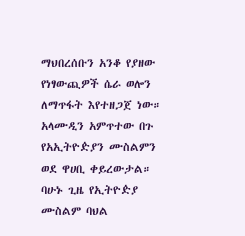ማህበረሰቡን አንቆ የያዘው የነፃውጪዎች ሴራ ወሎን ለማጥፋት እየተዘጋጀ ነው። አላሙዲን አምጥተው በጉ የአኢትዮዽያን ሙስልምን ወደ ዋሀቢ ቀይረውታል። ባሁኑ ጊዜ የኢትዮዽያ ሙስልም ባህል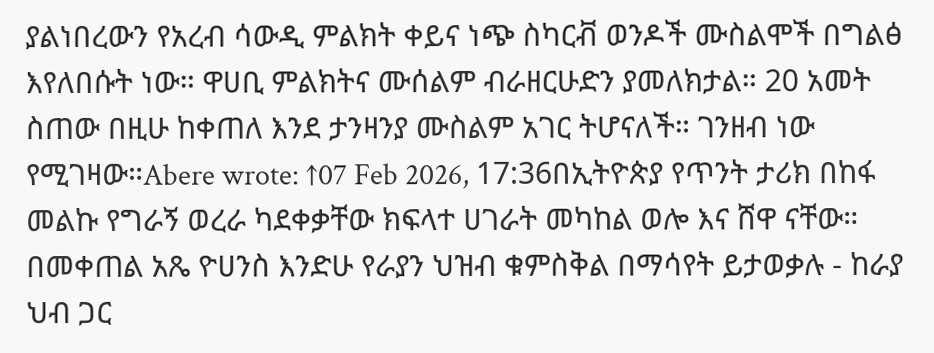ያልነበረውን የአረብ ሳውዲ ምልክት ቀይና ነጭ ስካርቭ ወንዶች ሙስልሞች በግልፅ እየለበሱት ነው። ዋሀቢ ምልክትና ሙሰልም ብራዘርሁድን ያመለክታል። 20 አመት ስጠው በዚሁ ከቀጠለ እንደ ታንዛንያ ሙስልም አገር ትሆናለች። ገንዘብ ነው የሚገዛው።Abere wrote: ↑07 Feb 2026, 17:36በኢትዮጵያ የጥንት ታሪክ በከፋ መልኩ የግራኝ ወረራ ካደቀቃቸው ክፍላተ ሀገራት መካከል ወሎ እና ሸዋ ናቸው። በመቀጠል አጼ ዮሀንስ እንድሁ የራያን ህዝብ ቁምስቅል በማሳየት ይታወቃሉ - ከራያ ህብ ጋር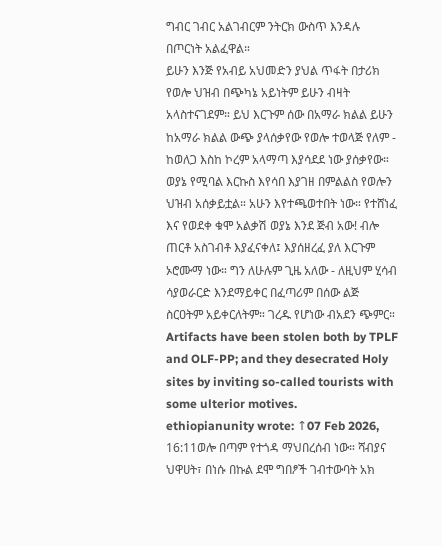ግብር ገብር አልገብርም ንትርክ ውስጥ እንዳሉ በጦርነት አልፈዋል።
ይሁን እንጅ የአብይ አህመድን ያህል ጥፋት በታሪክ የወሎ ህዝብ በጭካኔ አይነትም ይሁን ብዛት አላስተናገደም። ይህ እርጉም ሰው በአማራ ክልል ይሁን ከአማራ ክልል ውጭ ያላሰቃየው የወሎ ተወላጅ የለም - ከወለጋ እስከ ኮረም አላማጣ እያሳደደ ነው ያሰቃየው። ወያኔ የሚባል እርኩስ እየሳበ እያገዘ በምልልስ የወሎን ህዝብ አሰቃይቷል። አሁን እየተጫወተበት ነው። የተሸነፈ እና የወደቀ ቁሞ አልቃሽ ወያኔ እንደ ጅብ አው! ብሎ ጠርቶ አስገብቶ እያፈናቀለ፤ እያሰዘረፈ ያለ እርጉም ኦሮሙማ ነው። ግን ለሁሉም ጊዜ አለው - ለዚህም ሂሳብ ሳያወራርድ እንደማይቀር በፈጣሪም በሰው ልጅ ስርዐትም አይቀርለትም። ገረዱ የሆነው ብአደን ጭምር።
Artifacts have been stolen both by TPLF and OLF-PP; and they desecrated Holy sites by inviting so-called tourists with some ulterior motives.
ethiopianunity wrote: ↑07 Feb 2026, 16:11ወሎ በጣም የተጎዳ ማህበረሰብ ነው። ሻብያና ህዋሀት፣ በነሱ በኩል ደሞ ግበፆች ገብተውባት አክ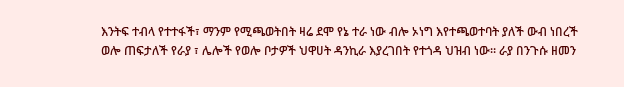እንትፍ ተብላ የተተፋች፣ ማንም የሚጫወትበት ዛሬ ደሞ የኔ ተራ ነው ብሎ ኦነግ እየተጫወተባት ያለች ውብ ነበረች ወሎ ጠፍታለች የራያ ፣ ሌሎች የወሎ ቦታዎች ህዋሀት ዳንኪራ እያረገበት የተጎዳ ህዝብ ነው። ራያ በንጉሱ ዘመን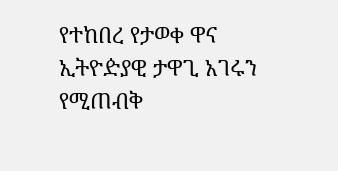የተከበረ የታወቀ ዋና ኢትዮዽያዊ ታዋጊ አገሩን የሚጠብቅ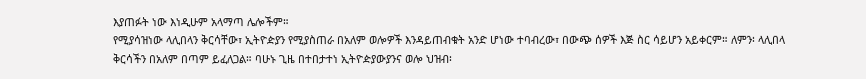እያጠፉት ነው እነዲሁም አላማጣ ሌሎችም።
የሚያሳዝነው ላሊበላን ቅርሳቸው፣ ኢትዮዽያን የሚያስጠራ በአለም ወሎዎች እንዳይጠብቁት አንድ ሆነው ተባብረው፣ በውጭ ሰዎች እጅ ስር ሳይሆን አይቀርም። ለምን፡ ላሊበላ ቅርሳችን በአለም በጣም ይፈለጋል። ባሁኑ ጊዜ በተበታተነ ኢትዮዽያውያንና ወሎ ህዝብ፡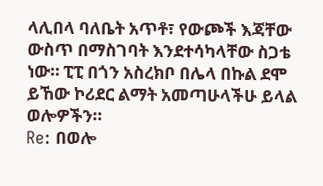ላሊበላ ባለቤት አጥቶ፣ የውጮች እጃቸው ውስጥ በማስገባት እንደተሳካላቸው ስጋቴ ነው። ፒፒ በጎን አስረክቦ በሌላ በኩል ደሞ ይኸው ኮሪደር ልማት አመጣሁላችሁ ይላል ወሎዎችን።
Re: በወሎ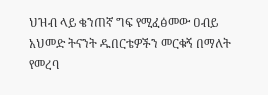ህዝብ ላይ ቄንጠኛ ግፍ የሚፈፅመው ዐብይ አህመድ ትናንት ዱበርቴዎችን መርቁኝ በማለት የመረባ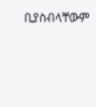ቢያስብላቸውም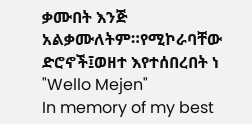ቃሙበት እንጅ አልቃሙለትም።የሚኮራባቸው ድሮኖች፤ወዘተ እየተሰበረበት ነ
"Wello Mejen"
In memory of my best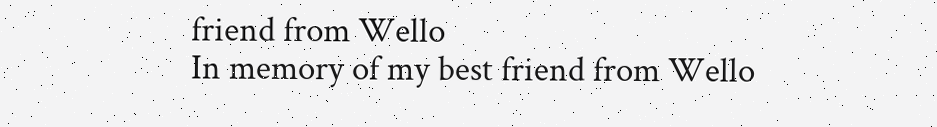friend from Wello
In memory of my best friend from Wello